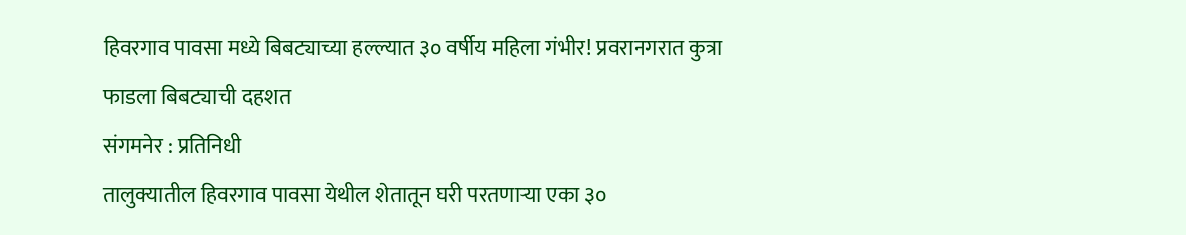हिवरगाव पावसा मध्ये बिबट्याच्या हल्ल्यात ३० वर्षीय महिला गंभीर! प्रवरानगरात कुत्रा फाडला बिबट्याची दहशत
संगमनेर : प्रतिनिधी
तालुक्यातील हिवरगाव पावसा येथील शेतातून घरी परतणाऱ्या एका ३०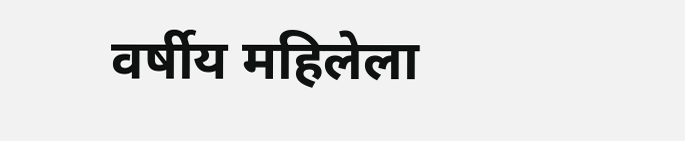वर्षीय महिलेला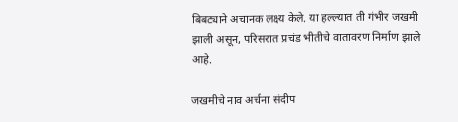बिबट्याने अचानक लक्ष्य केले. या हल्ल्यात ती गंभीर जखमी झाली असून, परिसरात प्रचंड भीतीचे वातावरण निर्माण झाले आहे.

जखमीचे नाव अर्चना संदीप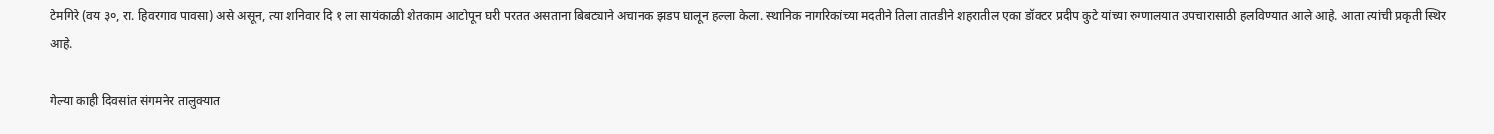टेमगिरे (वय ३०, रा. हिवरगाव पावसा) असे असून, त्या शनिवार दि १ ला सायंकाळी शेतकाम आटोपून घरी परतत असताना बिबट्याने अचानक झडप घालून हल्ला केला. स्थानिक नागरिकांच्या मदतीने तिला तातडीने शहरातील एका डॉक्टर प्रदीप कुटे यांच्या रुग्णालयात उपचारासाठी हलविण्यात आले आहे. आता त्यांची प्रकृती स्थिर आहे.

गेल्या काही दिवसांत संगमनेर तालुक्यात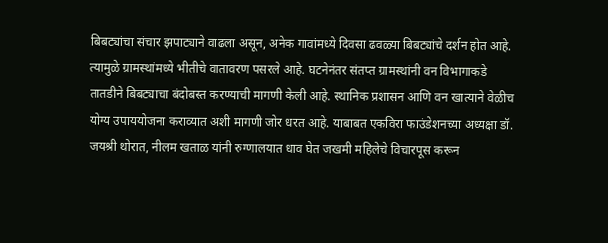बिबट्यांचा संचार झपाट्याने वाढला असून, अनेक गावांमध्ये दिवसा ढवळ्या बिबट्यांचे दर्शन होत आहे. त्यामुळे ग्रामस्थांमध्ये भीतीचे वातावरण पसरले आहे. घटनेनंतर संतप्त ग्रामस्थांनी वन विभागाकडे तातडीने बिबट्याचा बंदोबस्त करण्याची मागणी केली आहे. स्थानिक प्रशासन आणि वन खात्याने वेळीच योग्य उपाययोजना कराव्यात अशी मागणी जोर धरत आहे. याबाबत एकविरा फाउंडेशनच्या अध्यक्षा डॉ. जयश्री थोरात, नीलम खताळ यांनी रुग्णालयात धाव घेत जखमी महिलेचे विचारपूस करून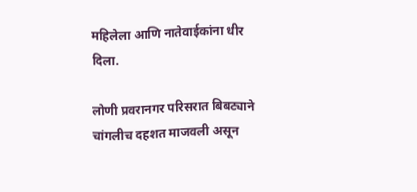महिलेला आणि नातेवाईकांना धीर दिला.

लोणी प्रवरानगर परिसरात बिबट्याने चांगलीच दहशत माजवली असून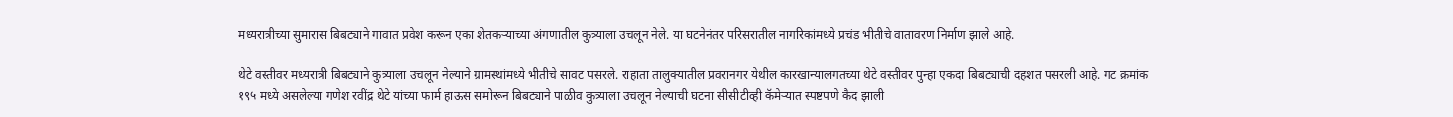मध्यरात्रीच्या सुमारास बिबट्याने गावात प्रवेश करून एका शेतकऱ्याच्या अंगणातील कुत्र्याला उचलून नेले. या घटनेनंतर परिसरातील नागरिकांमध्ये प्रचंड भीतीचे वातावरण निर्माण झाले आहे.

थेटे वस्तीवर मध्यरात्री बिबट्याने कुत्र्याला उचलून नेल्याने ग्रामस्थांमध्ये भीतीचे सावट पसरले. राहाता तालुक्यातील प्रवरानगर येथील कारखान्यालगतच्या थेटे वस्तीवर पुन्हा एकदा बिबट्याची दहशत पसरली आहे. गट क्रमांक १९५ मध्ये असलेल्या गणेश रवींद्र थेटे यांच्या फार्म हाऊस समोरून बिबट्याने पाळीव कुत्र्याला उचलून नेल्याची घटना सीसीटीव्ही कॅमेऱ्यात स्पष्टपणे कैद झाली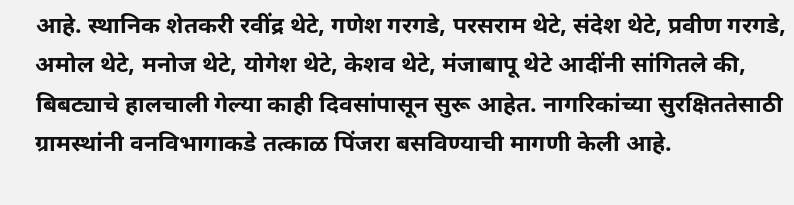आहे. स्थानिक शेतकरी रवींद्र थेटे, गणेश गरगडे, परसराम थेटे, संदेश थेटे, प्रवीण गरगडे, अमोल थेटे, मनोज थेटे, योगेश थेटे, केशव थेटे, मंजाबापू थेटे आदींनी सांगितले की, बिबट्याचे हालचाली गेल्या काही दिवसांपासून सुरू आहेत. नागरिकांच्या सुरक्षिततेसाठी ग्रामस्थांनी वनविभागाकडे तत्काळ पिंजरा बसविण्याची मागणी केली आहे.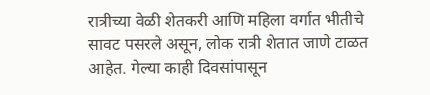रात्रीच्या वेळी शेतकरी आणि महिला वर्गात भीतीचे सावट पसरले असून, लोक रात्री शेतात जाणे टाळत आहेत. गेल्या काही दिवसांपासून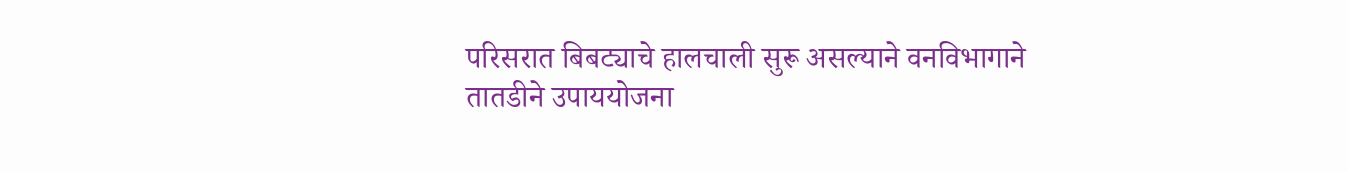परिसरात बिबट्याचे हालचाली सुरू असल्याने वनविभागाने तातडीने उपाययोजना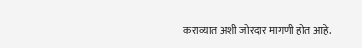कराव्यात अशी जोरदार मागणी होत आहे.